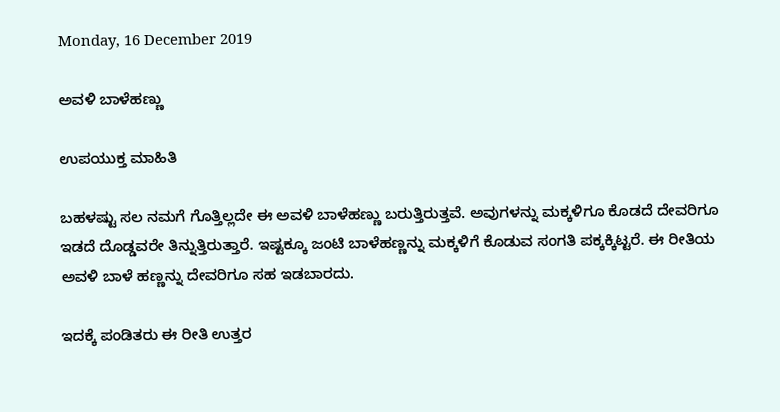Monday, 16 December 2019

ಅವಳಿ ಬಾಳೆಹಣ್ಣು

ಉಪಯುಕ್ತ ಮಾಹಿತಿ

ಬಹಳಷ್ಟು ಸಲ ನಮಗೆ ಗೊತ್ತಿಲ್ಲದೇ ಈ ಅವಳಿ ಬಾಳೆಹಣ್ಣು ಬರುತ್ತಿರುತ್ತವೆ. ಅವುಗಳನ್ನು ಮಕ್ಕಳಿಗೂ ಕೊಡದೆ ದೇವರಿಗೂ ಇಡದೆ ದೊಡ್ಡವರೇ ತಿನ್ನುತ್ತಿರುತ್ತಾರೆ. ಇಷ್ಟಕ್ಕೂ ಜಂಟಿ ಬಾಳೆಹಣ್ಣನ್ನು ಮಕ್ಕಳಿಗೆ ಕೊಡುವ ಸಂಗತಿ ಪಕ್ಕಕ್ಕಿಟ್ಟರೆ. ಈ ರೀತಿಯ ಅವಳಿ ಬಾಳೆ ಹಣ್ಣನ್ನು ದೇವರಿಗೂ ಸಹ ಇಡಬಾರದು.

ಇದಕ್ಕೆ ಪಂಡಿತರು ಈ ರೀತಿ ಉತ್ತರ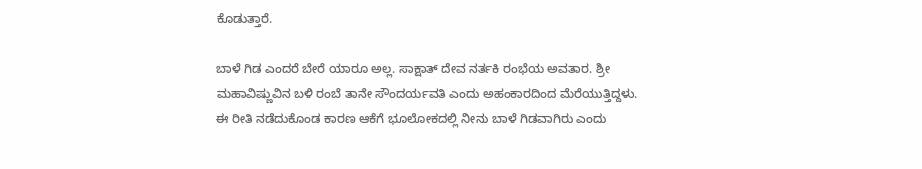ಕೊಡುತ್ತಾರೆ.

ಬಾಳೆ ಗಿಡ ಎಂದರೆ ಬೇರೆ ಯಾರೂ ಅಲ್ಲ. ಸಾಕ್ಷಾತ್ ದೇವ ನರ್ತಕಿ ರಂಭೆಯ ಅವತಾರ. ಶ್ರೀ ಮಹಾವಿಷ್ಣುವಿನ ಬಳಿ ರಂಬೆ ತಾನೇ ಸೌಂದರ್ಯವತಿ ಎಂದು ಅಹಂಕಾರದಿಂದ ಮೆರೆಯುತ್ತಿದ್ದಳು. ಈ ರೀತಿ ನಡೆದುಕೊಂಡ ಕಾರಣ ಆಕೆಗೆ ಭೂಲೋಕದಲ್ಲಿ ನೀನು ಬಾಳೆ ಗಿಡವಾಗಿರು ಎಂದು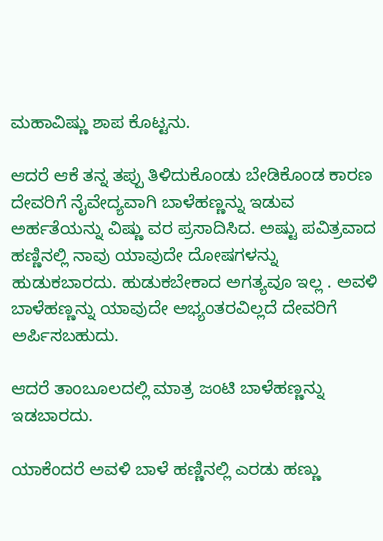ಮಹಾವಿಷ್ಣು ಶಾಪ ಕೊಟ್ಟನು.

ಆದರೆ ಆಕೆ ತನ್ನ ತಪ್ಪು ತಿಳಿದುಕೊಂಡು ಬೇಡಿಕೊಂಡ ಕಾರಣ ದೇವರಿಗೆ ನೈವೇದ್ಯವಾಗಿ ಬಾಳೆಹಣ್ಣನ್ನು ಇಡುವ ಅರ್ಹತೆಯನ್ನು ವಿಷ್ಣು ವರ ಪ್ರಸಾದಿಸಿದ. ಅಷ್ಟು ಪವಿತ್ರವಾದ ಹಣ್ಣಿನಲ್ಲಿ ನಾವು ಯಾವುದೇ ದೋಷಗಳನ್ನು ಹುಡುಕಬಾರದು. ಹುಡುಕಬೇಕಾದ ಅಗತ್ಯವೂ ಇಲ್ಲ . ಅವಳಿ ಬಾಳೆಹಣ್ಣನ್ನು ಯಾವುದೇ ಅಭ್ಯಂತರವಿಲ್ಲದೆ ದೇವರಿಗೆ ಅರ್ಪಿಸಬಹುದು.

ಆದರೆ ತಾಂಬೂಲದಲ್ಲಿ ಮಾತ್ರ ಜಂಟಿ ಬಾಳೆಹಣ್ಣನ್ನು ಇಡಬಾರದು.

ಯಾಕೆಂದರೆ ಅವಳಿ ಬಾಳೆ ಹಣ್ಣಿನಲ್ಲಿ ಎರಡು ಹಣ್ಣು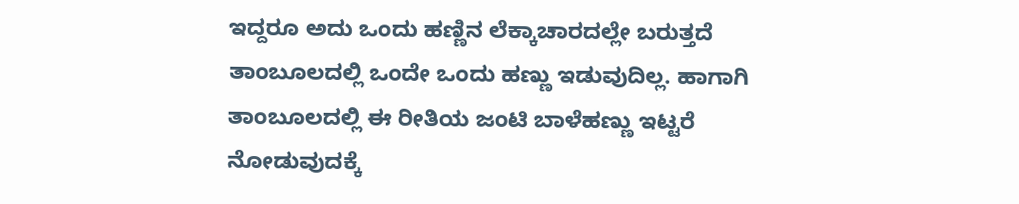ಇದ್ದರೂ ಅದು ಒಂದು ಹಣ್ಣಿನ ಲೆಕ್ಕಾಚಾರದಲ್ಲೇ ಬರುತ್ತದೆ ತಾಂಬೂಲದಲ್ಲಿ ಒಂದೇ ಒಂದು ಹಣ್ಣು ಇಡುವುದಿಲ್ಲ. ಹಾಗಾಗಿ ತಾಂಬೂಲದಲ್ಲಿ ಈ ರೀತಿಯ ಜಂಟಿ ಬಾಳೆಹಣ್ಣು ಇಟ್ಟರೆ ನೋಡುವುದಕ್ಕೆ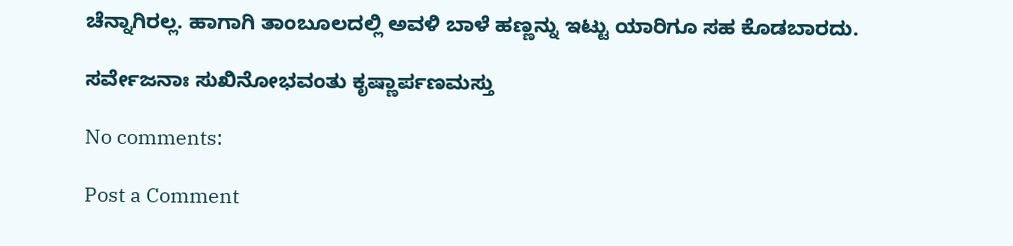ಚೆನ್ನಾಗಿರಲ್ಲ. ಹಾಗಾಗಿ ತಾಂಬೂಲದಲ್ಲಿ ಅವಳಿ ಬಾಳೆ ಹಣ್ಣನ್ನು ಇಟ್ಟು ಯಾರಿಗೂ ಸಹ ಕೊಡಬಾರದು.

ಸರ್ವೇಜನಾಃ ಸುಖಿನೋಭವಂತು ಕೃಷ್ಣಾರ್ಪಣಮಸ್ತು

No comments:

Post a Comment